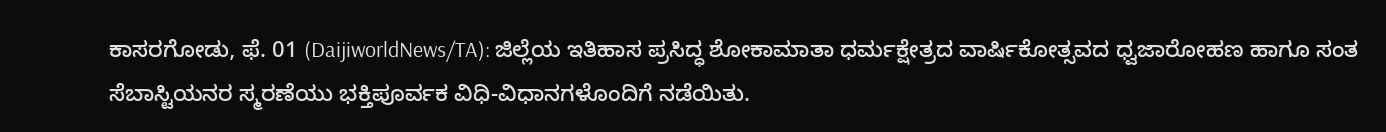ಕಾಸರಗೋಡು, ಫೆ. 01 (DaijiworldNews/TA): ಜಿಲ್ಲೆಯ ಇತಿಹಾಸ ಪ್ರಸಿದ್ಧ ಶೋಕಾಮಾತಾ ಧರ್ಮಕ್ಷೇತ್ರದ ವಾರ್ಷಿಕೋತ್ಸವದ ಧ್ವಜಾರೋಹಣ ಹಾಗೂ ಸಂತ ಸೆಬಾಸ್ಟಿಯನರ ಸ್ಮರಣೆಯು ಭಕ್ತಿಪೂರ್ವಕ ವಿಧಿ-ವಿಧಾನಗಳೊಂದಿಗೆ ನಡೆಯಿತು.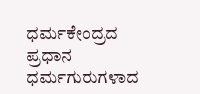ಧರ್ಮಕೇಂದ್ರದ ಪ್ರಧಾನ ಧರ್ಮಗುರುಗಳಾದ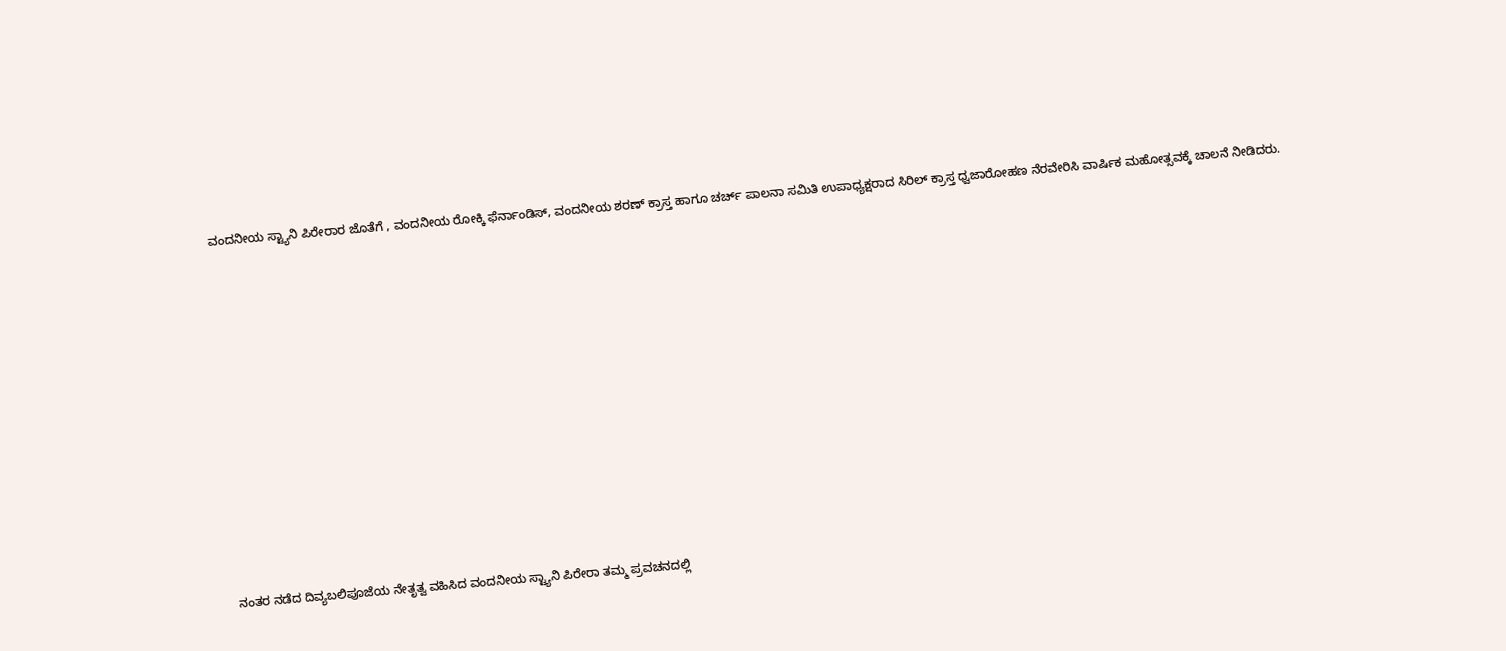ವಂದನೀಯ ಸ್ಟ್ಯಾನಿ ಪಿರೇರಾರ ಜೊತೆಗೆ , ವಂದನೀಯ ರೋಕ್ಕಿ ಫೆರ್ನಾಂಡಿಸ್, ವಂದನೀಯ ಶರಣ್ ಕ್ರಾಸ್ತ ಹಾಗೂ ಚರ್ಚ್ ಪಾಲನಾ ಸಮಿತಿ ಉಪಾಧ್ಯಕ್ಷರಾದ ಸಿರಿಲ್ ಕ್ರಾಸ್ತ ಧ್ವಜಾರೋಹಣ ನೆರವೇರಿಸಿ ವಾರ್ಷಿಕ ಮಹೋತ್ಸವಕ್ಕೆ ಚಾಲನೆ ನೀಡಿದರು.
















ನಂತರ ನಡೆದ ದಿವ್ಯಬಲಿಪೂಜೆಯ ನೇತೃತ್ವ ವಹಿಸಿದ ವಂದನೀಯ ಸ್ಟ್ಯಾನಿ ಪಿರೇರಾ ತಮ್ಮ ಪ್ರವಚನದಲ್ಲಿ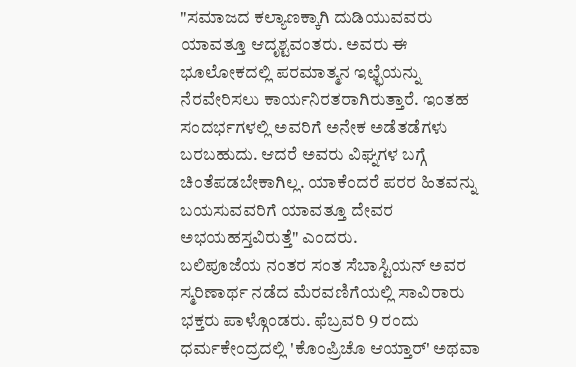"ಸಮಾಜದ ಕಲ್ಯಾಣಕ್ಕಾಗಿ ದುಡಿಯುವವರು ಯಾವತ್ತೂ ಆದೃಶ್ಟವಂತರು. ಅವರು ಈ ಭೂಲೋಕದಲ್ಲಿ ಪರಮಾತ್ಮನ ಇಛ್ಛೆಯನ್ನು ನೆರವೇರಿಸಲು ಕಾರ್ಯನಿರತರಾಗಿರುತ್ತಾರೆ. ಇಂತಹ ಸಂದರ್ಭಗಳಲ್ಲಿ ಅವರಿಗೆ ಅನೇಕ ಅಡೆತಡೆಗಳು ಬರಬಹುದು. ಆದರೆ ಅವರು ವಿಘ್ನಗಳ ಬಗ್ಗೆ ಚಿಂತೆಪಡಬೇಕಾಗಿಲ್ಲ. ಯಾಕೆಂದರೆ ಪರರ ಹಿತವನ್ನು ಬಯಸುವವರಿಗೆ ಯಾವತ್ತೂ ದೇವರ ಅಭಯಹಸ್ತವಿರುತ್ತೆ" ಎಂದರು.
ಬಲಿಪೂಜೆಯ ನಂತರ ಸಂತ ಸೆಬಾಸ್ಟಿಯನ್ ಅವರ ಸ್ಮರಿಣಾರ್ಥ ನಡೆದ ಮೆರವಣಿಗೆಯಲ್ಲಿ ಸಾವಿರಾರು ಭಕ್ತರು ಪಾಳ್ಗೊಂಡರು. ಫೆಬ್ರವರಿ 9 ರಂದು ಧರ್ಮಕೇಂದ್ರದಲ್ಲಿ 'ಕೊಂಪ್ರಿಚೊ ಆಯ್ತಾರ್' ಅಥವಾ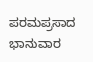ಪರಮಪ್ರಸಾದ ಭಾನುವಾರ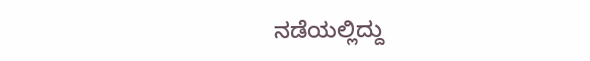ನಡೆಯಲ್ಲಿದ್ದು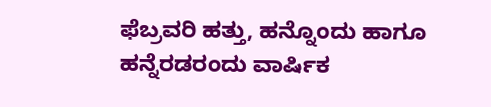ಫೆಬ್ರವರಿ ಹತ್ತು, ಹನ್ನೊಂದು ಹಾಗೂ ಹನ್ನೆರಡರಂದು ವಾರ್ಷಿಕ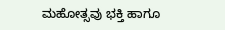ಮಹೋತ್ಸವು ಭಕ್ತಿ ಹಾಗೂ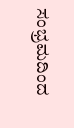ಸಂಭ್ರಮದಿಂದ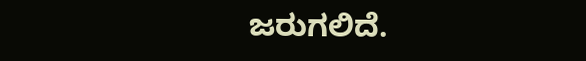ಜರುಗಲಿದೆ.